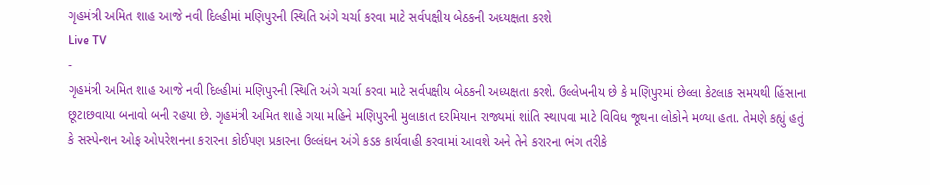ગૃહમંત્રી અમિત શાહ આજે નવી દિલ્હીમાં મણિપુરની સ્થિતિ અંગે ચર્ચા કરવા માટે સર્વપક્ષીય બેઠકની અધ્યક્ષતા કરશે
Live TV
-
ગૃહમંત્રી અમિત શાહ આજે નવી દિલ્હીમાં મણિપુરની સ્થિતિ અંગે ચર્ચા કરવા માટે સર્વપક્ષીય બેઠકની અધ્યક્ષતા કરશે. ઉલ્લેખનીય છે કે મણિપુરમાં છેલ્લા કેટલાક સમયથી હિંસાના છૂટાછવાયા બનાવો બની રહયા છે. ગૃહમંત્રી અમિત શાહે ગયા મહિને મણિપુરની મુલાકાત દરમિયાન રાજ્યમાં શાંતિ સ્થાપવા માટે વિવિધ જૂથના લોકોને મળ્યા હતા. તેમણે કહ્યું હતું કે સસ્પેન્શન ઓફ ઓપરેશનના કરારના કોઈપણ પ્રકારના ઉલ્લંઘન અંગે કડક કાર્યવાહી કરવામાં આવશે અને તેને કરારના ભંગ તરીકે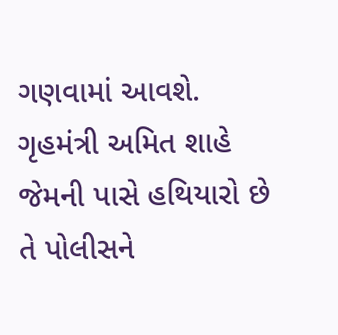ગણવામાં આવશે. ગૃહમંત્રી અમિત શાહે જેમની પાસે હથિયારો છે તે પોલીસને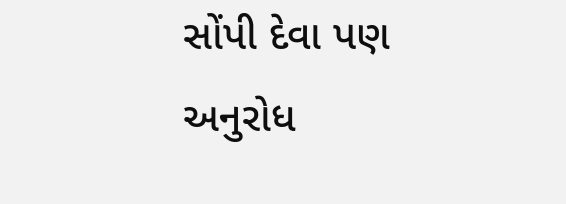સોંપી દેવા પણ અનુરોધ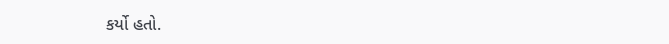કર્યો હતો.